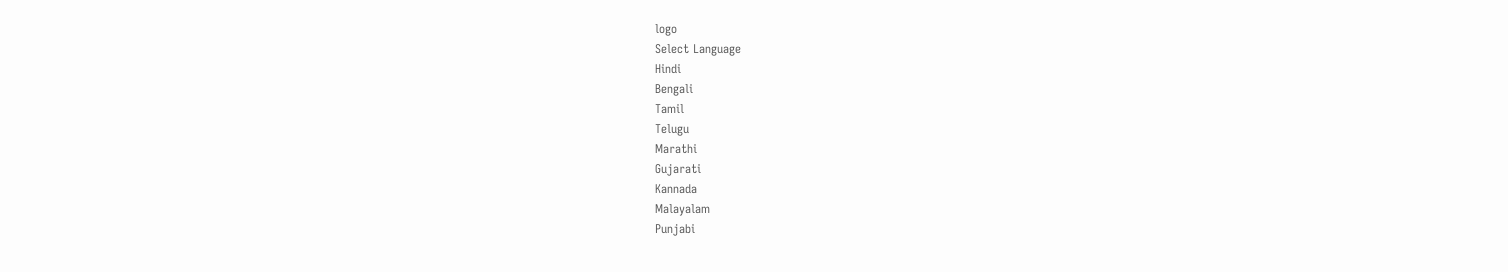logo
Select Language
Hindi
Bengali
Tamil
Telugu
Marathi
Gujarati
Kannada
Malayalam
Punjabi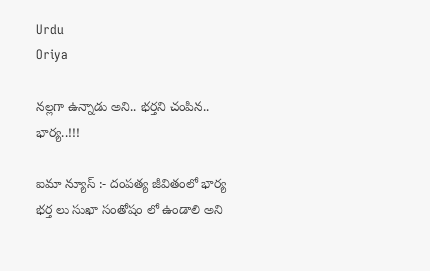Urdu
Oriya

నల్లగా ఉన్నాడు అని.. భర్తని చంపిన.. భార్య..!!!

ఐమా న్యూస్ :- దంపత్య జీవితంలో భార్య భర్త లు సుఖా సంతోషం లో ఉండాలి అని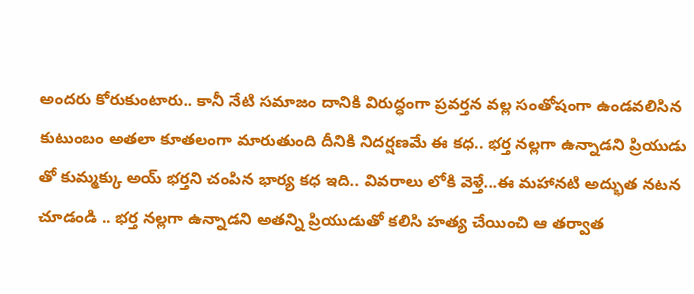అందరు కోరుకుంటారు.. కానీ నేటి సమాజం దానికి విరుద్ధంగా ప్రవర్తన వల్ల సంతోషంగా ఉండవలిసిన కుటుంబం అతలా కూతలంగా మారుతుంది దీనికి నిదర్షణమే ఈ కధ.. భర్త నల్లగా ఉన్నాడని ప్రియుడు తో కుమ్మక్కు అయ్ భర్తని చంపిన భార్య కధ ఇది.. వివరాలు లోకి వెళ్తే...ఈ మహానటి అద్భుత నటన చూడండి .. భర్త నల్లగా ఉన్నాడని అతన్ని ప్రియుడుతో కలిసి హత్య చేయించి ఆ తర్వాత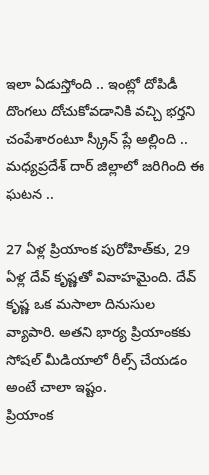ఇలా ఏడుస్తోంది .. ఇంట్లో దోపిడీ దొంగలు దోచుకోవడానికి వచ్చి భర్తని చంపేశారంటూ స్క్రీన్ ప్లే అల్లింది .. మధ్యప్రదేశ్ దార్ జిల్లాలో జరిగింది ఈ ఘటన ..

27 ఏళ్ల ప్రియాంక పురోహిత్‌కు, 29 ఏళ్ల దేవ్‌ కృష్ణతో వివాహమైంది. దేవ్‌ కృష్ణ ఒక మసాలా దినుసుల వ్యాపారి. అతని భార్య ప్రియాంకకు సోషల్ మీడియాలో రీల్స్ చేయడం అంటే చాలా ఇష్టం.
ప్రియాంక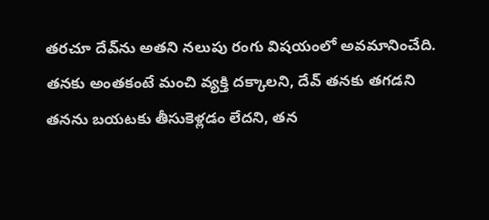తరచూ దేవ్‌ను అతని నలుపు రంగు విషయంలో అవమానించేది. తనకు అంతకంటే మంచి వ్యక్తి దక్కాలని, దేవ్‌ తనకు తగడని తనను బయటకు తీసుకెళ్లడం లేదని, తన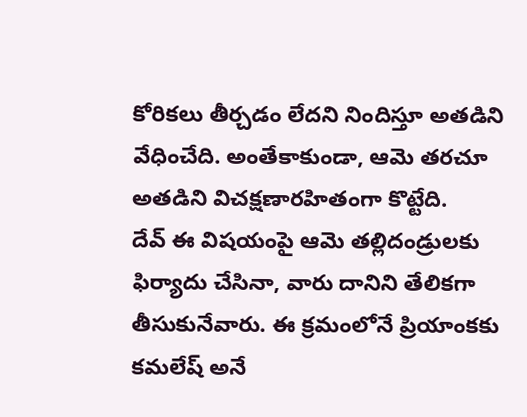కోరికలు తీర్చడం లేదని నిందిస్తూ అతడిని వేధించేది. అంతేకాకుండా, ఆమె తరచూ అతడిని విచక్షణారహితంగా కొట్టేది.
దేవ్‌ ఈ విషయంపై ఆమె తల్లిదండ్రులకు ఫిర్యాదు చేసినా, వారు దానిని తేలికగా తీసుకునేవారు. ఈ క్రమంలోనే ప్రియాంకకు కమలేష్‌ అనే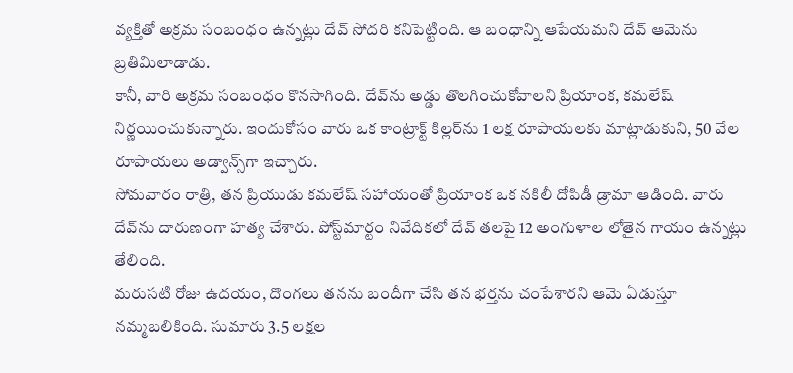వ్యక్తితో అక్రమ సంబంధం ఉన్నట్లు దేవ్‌ సోదరి కనిపెట్టింది. ఆ బంధాన్ని ఆపేయమని దేవ్‌ ఆమెను బ్రతిమిలాడాడు.
కానీ, వారి అక్రమ సంబంధం కొనసాగింది. దేవ్‌ను అడ్డు తొలగించుకోవాలని ప్రియాంక, కమలేష్ నిర్ణయించుకున్నారు. ఇందుకోసం వారు ఒక కాంట్రాక్ట్ కిల్లర్‌ను 1 లక్ష రూపాయలకు మాట్లాడుకుని, 50 వేల రూపాయలు అడ్వాన్స్‌గా ఇచ్చారు.
సోమవారం రాత్రి, తన ప్రియుడు కమలేష్ సహాయంతో ప్రియాంక ఒక నకిలీ దోపిడీ డ్రామా ఆడింది. వారు దేవ్‌ను దారుణంగా హత్య చేశారు. పోస్ట్‌మార్టం నివేదికలో దేవ్‌ తలపై 12 అంగుళాల లోతైన గాయం ఉన్నట్లు తేలింది.
మరుసటి రోజు ఉదయం, దొంగలు తనను బందీగా చేసి తన భర్తను చంపేశారని ఆమె ఏడుస్తూ నమ్మబలికింది. సుమారు 3.5 లక్షల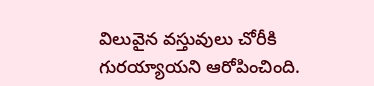విలువైన వస్తువులు చోరీకి గురయ్యాయని ఆరోపించింది.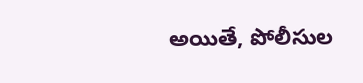అయితే, పోలీసుల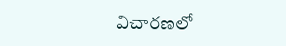విచారణలో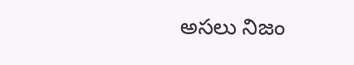అసలు నిజం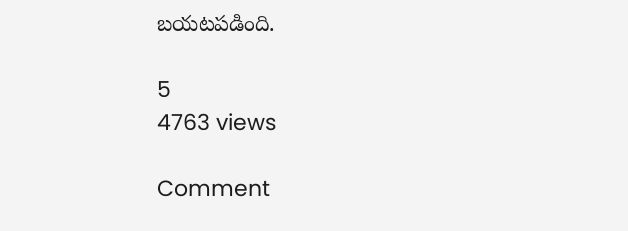బయటపడింది.

5
4763 views

Comment